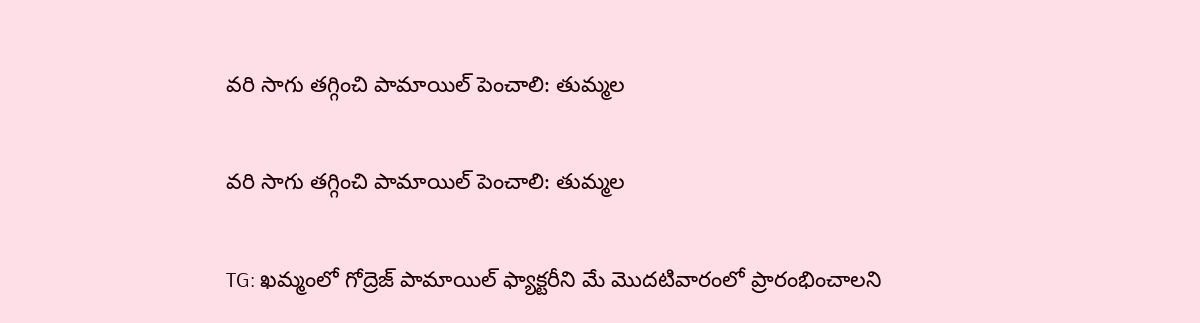వరి సాగు తగ్గించి పామాయిల్ పెంచాలి: తుమ్మల

వరి సాగు తగ్గించి పామాయిల్ పెంచాలి: తుమ్మల

TG: ఖమ్మంలో గోద్రెజ్ పామాయిల్ ఫ్యాక్టరీని మే మొదటివారంలో ప్రారంభించాలని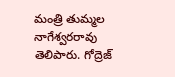మంత్రి తుమ్మల నాగేశ్వరరావు తెలిపారు. గోద్రెజ్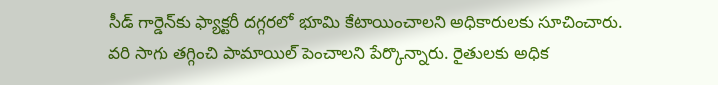సీడ్ గార్డెన్‌కు ఫ్యాక్టరీ దగ్గరలో భూమి కేటాయించాలని అధికారులకు సూచించారు. వరి సాగు తగ్గించి పామాయిల్ పెంచాలని పేర్కొన్నారు. రైతులకు అధిక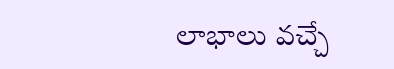లాభాలు వచ్చే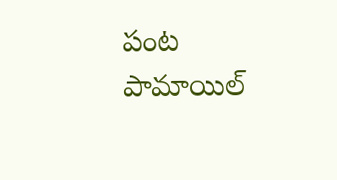పంట పామాయిల్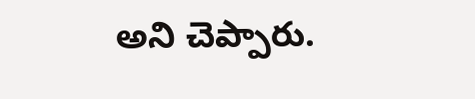అని చెప్పారు.